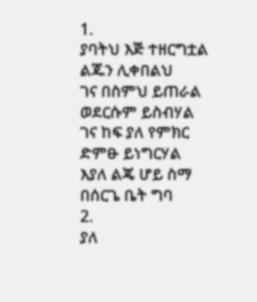1.
ያባትህ እጅ ተዘርግቷል
ልጁን ሊቀበልህ
ገና በስምህ ይጠራል
ወደርሱም ይስብሃል
ገና ከፍ ያለ የምክር
ድምፁ ይነግርሃል
እያለ ልጄ ሆይ ስማ
በሰርጌ ቤት ግባ
2.
ያለ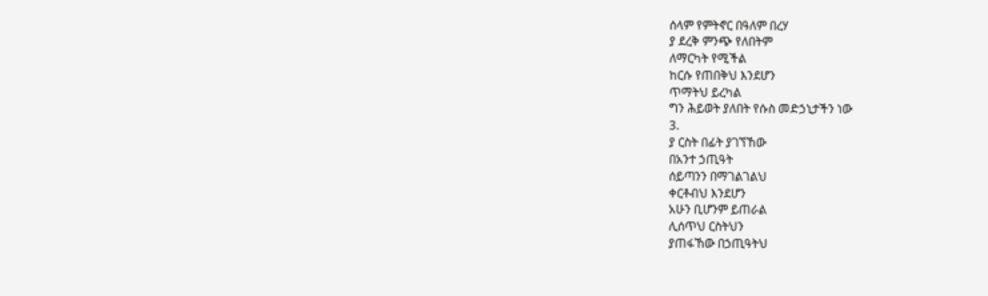ሰላም የምትኖር በዓለም በረሃ
ያ ደረቅ ምንጭ የለበትም
ለማርካት የሚችል
ከርሱ የጠበቅህ እንደሆን
ጥማትህ ይረካል
ግን ሕይወት ያለበት የሱስ መድኃኒታችን ነው
3.
ያ ርስት በፊት ያገኘኸው
በአንተ ኃጢዓት
ሰይጣንን በማገልገልህ
ቀርቶብህ እንደሆን
አሁን ቢሆንም ይጠራል
ሊሰጥህ ርስትህን
ያጠፋኸው በኃጢዓትህ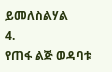ይመለስልሃል
4.
የጠፋ ልጅ ወዳባቱ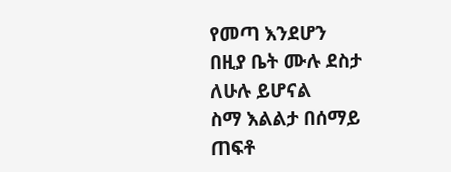የመጣ እንደሆን
በዚያ ቤት ሙሉ ደስታ
ለሁሉ ይሆናል
ስማ እልልታ በሰማይ
ጠፍቶ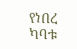የነበረ
ካባቱ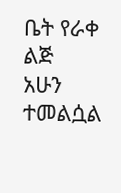ቤት የራቀ ልጅ
አሁን ተመልሷል